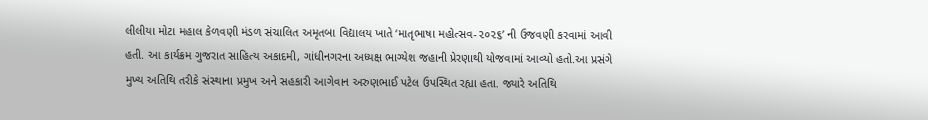લીલીયા મોટા મહાલ કેળવણી મંડળ સંચાલિત અમૃતબા વિદ્યાલય ખાતે ‘માતૃભાષા મહોત્સવ-૨૦૨૬’ ની ઉજવણી કરવામાં આવી હતી. આ કાર્યક્રમ ગુજરાત સાહિત્ય અકાદમી, ગાંધીનગરના અધ્યક્ષ ભાગ્યેશ જહાની પ્રેરણાથી યોજવામાં આવ્યો હતો.આ પ્રસંગે મુખ્ય અતિથિ તરીકે સંસ્થાના પ્રમુખ અને સહકારી આગેવાન અરુણભાઈ પટેલ ઉપસ્થિત રહ્યા હતા. જ્યારે અતિથિ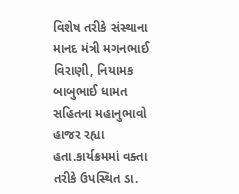વિશેષ તરીકે સંસ્થાના માનદ મંત્રી મગનભાઈ વિરાણી, નિયામક બાબુભાઈ ધામત સહિતના મહાનુભાવો હાજર રહ્યા હતા.કાર્યક્રમમાં વક્તા તરીકે ઉપસ્થિત ડા.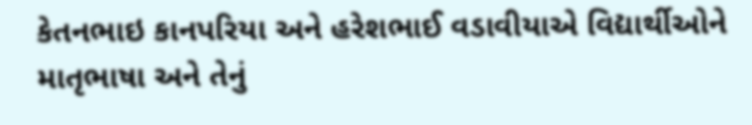કેતનભાઇ કાનપરિયા અને હરેશભાઈ વડાવીયાએ વિદ્યાર્થીઓને માતૃભાષા અને તેનું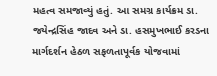મહત્વ સમજાવ્યું હતું. આ સમગ્ર કાર્યક્રમ ડા. જયેન્દ્રસિંહ જાદવ અને ડા. હસમુખભાઈ કરડના માર્ગદર્શન હેઠળ સફળતાપૂર્વક યોજવામાં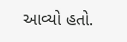આવ્યો હતો.